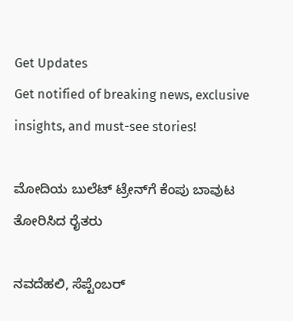Get Updates
Get notified of breaking news, exclusive insights, and must-see stories!

ಮೋದಿಯ ಬುಲೆಟ್‌ ಟ್ರೇನ್‌ಗೆ ಕೆಂಪು ಬಾವುಟ ತೋರಿಸಿದ ರೈತರು

ನವದೆಹಲಿ, ಸೆಪ್ಟೆಂಬರ್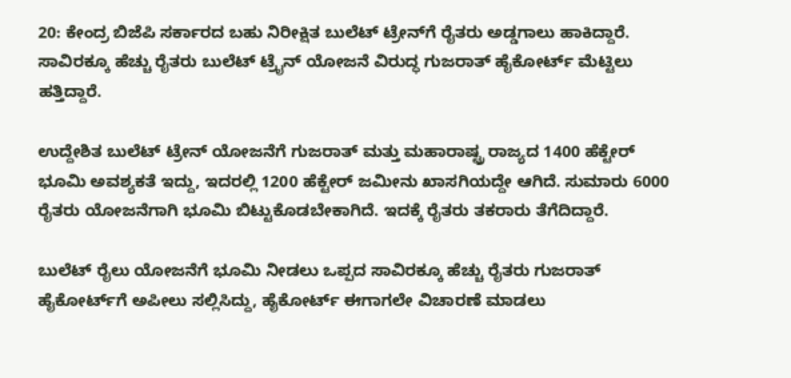20: ಕೇಂದ್ರ ಬಿಜೆಪಿ ಸರ್ಕಾರದ ಬಹು ನಿರೀಕ್ಷಿತ ಬುಲೆಟ್ ಟ್ರೇನ್‌ಗೆ ರೈತರು ಅಡ್ಡಗಾಲು ಹಾಕಿದ್ದಾರೆ. ಸಾವಿರಕ್ಕೂ ಹೆಚ್ಚು ರೈತರು ಬುಲೆಟ್ ಟ್ರೈನ್ ಯೋಜನೆ ವಿರುದ್ಧ ಗುಜರಾತ್‌ ಹೈಕೋರ್ಟ್‌ ಮೆಟ್ಟಿಲು ಹತ್ತಿದ್ದಾರೆ.

ಉದ್ದೇಶಿತ ಬುಲೆಟ್ ಟ್ರೇನ್‌ ಯೋಜನೆಗೆ ಗುಜರಾತ್‌ ಮತ್ತು ಮಹಾರಾಷ್ಟ್ರ ರಾಜ್ಯದ 1400 ಹೆಕ್ಟೇರ್‌ ಭೂಮಿ ಅವಶ್ಯಕತೆ ಇದ್ದು, ಇದರಲ್ಲಿ 1200 ಹೆಕ್ಟೇರ್‌ ಜಮೀನು ಖಾಸಗಿಯದ್ದೇ ಆಗಿದೆ. ಸುಮಾರು 6000 ರೈತರು ಯೋಜನೆಗಾಗಿ ಭೂಮಿ ಬಿಟ್ಟುಕೊಡಬೇಕಾಗಿದೆ. ಇದಕ್ಕೆ ರೈತರು ತಕರಾರು ತೆಗೆದಿದ್ದಾರೆ.

ಬುಲೆಟ್ ರೈಲು ಯೋಜನೆಗೆ ಭೂಮಿ ನೀಡಲು ಒಪ್ಪದ ಸಾವಿರಕ್ಕೂ ಹೆಚ್ಚು ರೈತರು ಗುಜರಾತ್‌ ಹೈಕೋರ್ಟ್‌ಗೆ ಅಪೀಲು ಸಲ್ಲಿಸಿದ್ದು, ಹೈಕೋರ್ಟ್‌ ಈಗಾಗಲೇ ವಿಚಾರಣೆ ಮಾಡಲು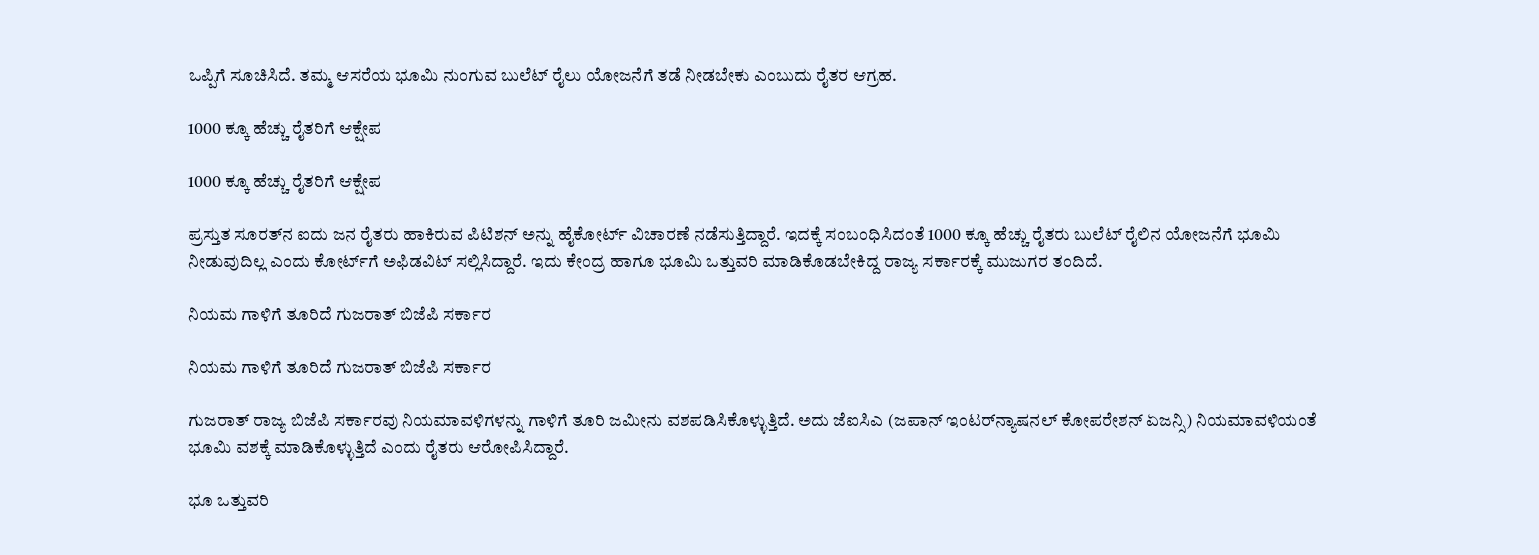ಒಪ್ಪಿಗೆ ಸೂಚಿಸಿದೆ. ತಮ್ಮ ಆಸರೆಯ ಭೂಮಿ ನುಂಗುವ ಬುಲೆಟ್‌ ರೈಲು ಯೋಜನೆಗೆ ತಡೆ ನೀಡಬೇಕು ಎಂಬುದು ರೈತರ ಆಗ್ರಹ.

1000 ಕ್ಕೂ ಹೆಚ್ಚು ರೈತರಿಗೆ ಆಕ್ಷೇಪ

1000 ಕ್ಕೂ ಹೆಚ್ಚು ರೈತರಿಗೆ ಆಕ್ಷೇಪ

ಪ್ರಸ್ತುತ ಸೂರತ್‌ನ ಐದು ಜನ ರೈತರು ಹಾಕಿರುವ ಪಿಟಿಶನ್‌ ಅನ್ನು ಹೈಕೋರ್ಟ್‌ ವಿಚಾರಣೆ ನಡೆಸುತ್ತಿದ್ದಾರೆ. ಇದಕ್ಕೆ ಸಂಬಂಧಿಸಿದಂತೆ 1000 ಕ್ಕೂ ಹೆಚ್ಚು ರೈತರು ಬುಲೆಟ್ ರೈಲಿನ ಯೋಜನೆಗೆ ಭೂಮಿ ನೀಡುವುದಿಲ್ಲ ಎಂದು ಕೋರ್ಟ್‌ಗೆ ಅಫಿಡವಿಟ್ ಸಲ್ಲಿಸಿದ್ದಾರೆ. ಇದು ಕೇಂದ್ರ ಹಾಗೂ ಭೂಮಿ ಒತ್ತುವರಿ ಮಾಡಿಕೊಡಬೇಕಿದ್ದ ರಾಜ್ಯ ಸರ್ಕಾರಕ್ಕೆ ಮುಜುಗರ ತಂದಿದೆ.

ನಿಯಮ ಗಾಳಿಗೆ ತೂರಿದೆ ಗುಜರಾತ್ ಬಿಜೆಪಿ ಸರ್ಕಾರ

ನಿಯಮ ಗಾಳಿಗೆ ತೂರಿದೆ ಗುಜರಾತ್ ಬಿಜೆಪಿ ಸರ್ಕಾರ

ಗುಜರಾತ್ ರಾಜ್ಯ ಬಿಜೆಪಿ ಸರ್ಕಾರವು ನಿಯಮಾವಳಿಗಳನ್ನು ಗಾಳಿಗೆ ತೂರಿ ಜಮೀನು ವಶಪಡಿಸಿಕೊಳ್ಳುತ್ತಿದೆ. ಅದು ಜೆಐಸಿಎ (ಜಪಾನ್ ಇಂಟರ್‌ನ್ಯಾಷನಲ್ ಕೋಪರೇಶನ್ ಏಜನ್ಸಿ) ನಿಯಮಾವಳಿಯಂತೆ ಭೂಮಿ ವಶಕ್ಕೆ ಮಾಡಿಕೊಳ್ಳುತ್ತಿದೆ ಎಂದು ರೈತರು ಆರೋಪಿಸಿದ್ದಾರೆ.

ಭೂ ಒತ್ತುವರಿ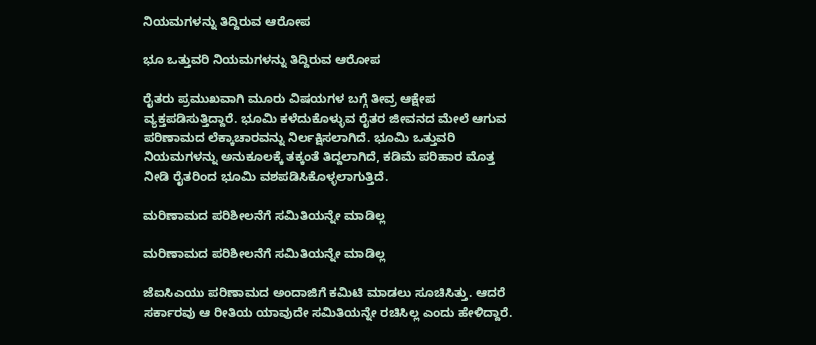ನಿಯಮಗಳನ್ನು ತಿದ್ದಿರುವ ಆರೋಪ

ಭೂ ಒತ್ತುವರಿ ನಿಯಮಗಳನ್ನು ತಿದ್ದಿರುವ ಆರೋಪ

ರೈತರು ಪ್ರಮುಖವಾಗಿ ಮೂರು ವಿಷಯಗಳ ಬಗ್ಗೆ ತೀವ್ರ ಆಕ್ಷೇಪ ವ್ಯಕ್ತಪಡಿಸುತ್ತಿದ್ದಾರೆ. ಭೂಮಿ ಕಳೆದುಕೊಳ್ಳುವ ರೈತರ ಜೀವನದ ಮೇಲೆ ಆಗುವ ಪರಿಣಾಮದ ಲೆಕ್ಕಾಚಾರವನ್ನು ನಿರ್ಲಕ್ಷಿಸಲಾಗಿದೆ. ಭೂಮಿ ಒತ್ತುವರಿ ನಿಯಮಗಳನ್ನು ಅನುಕೂಲಕ್ಕೆ ತಕ್ಕಂತೆ ತಿದ್ದಲಾಗಿದೆ, ಕಡಿಮೆ ಪರಿಹಾರ ಮೊತ್ತ ನೀಡಿ ರೈತರಿಂದ ಭೂಮಿ ವಶಪಡಿಸಿಕೊಳ್ಳಲಾಗುತ್ತಿದೆ.

ಮರಿಣಾಮದ ಪರಿಶೀಲನೆಗೆ ಸಮಿತಿಯನ್ನೇ ಮಾಡಿಲ್ಲ

ಮರಿಣಾಮದ ಪರಿಶೀಲನೆಗೆ ಸಮಿತಿಯನ್ನೇ ಮಾಡಿಲ್ಲ

ಜೆಐಸಿಎಯು ಪರಿಣಾಮದ ಅಂದಾಜಿಗೆ ಕಮಿಟಿ ಮಾಡಲು ಸೂಚಿಸಿತ್ತು. ಆದರೆ ಸರ್ಕಾರವು ಆ ರೀತಿಯ ಯಾವುದೇ ಸಮಿತಿಯನ್ನೇ ರಚಿಸಿಲ್ಲ ಎಂದು ಹೇಳಿದ್ದಾರೆ.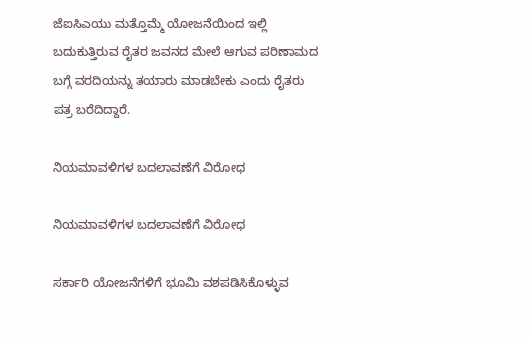ಜೆಐಸಿಎಯು ಮತ್ತೊಮ್ಮೆ ಯೋಜನೆಯಿಂದ ಇಲ್ಲಿ ಬದುಕುತ್ತಿರುವ ರೈತರ ಜವನದ ಮೇಲೆ ಆಗುವ ಪರಿಣಾಮದ ಬಗ್ಗೆ ವರದಿಯನ್ನು ತಯಾರು ಮಾಡಬೇಕು ಎಂದು ರೈತರು ಪತ್ರ ಬರೆದಿದ್ದಾರೆ.

ನಿಯಮಾವಳಿಗಳ ಬದಲಾವಣೆಗೆ ವಿರೋಧ

ನಿಯಮಾವಳಿಗಳ ಬದಲಾವಣೆಗೆ ವಿರೋಧ

ಸರ್ಕಾರಿ ಯೋಜನೆಗಳಿಗೆ ಭೂಮಿ ವಶಪಡಿಸಿಕೊಳ್ಳುವ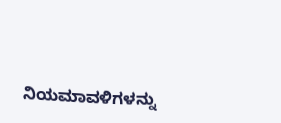ನಿಯಮಾವಳಿಗಳನ್ನು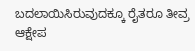ಬದಲಾಯಿಸಿರುವುದಕ್ಕೂ ರೈತರೂ ತೀವ್ರ ಆಕ್ಷೇಪ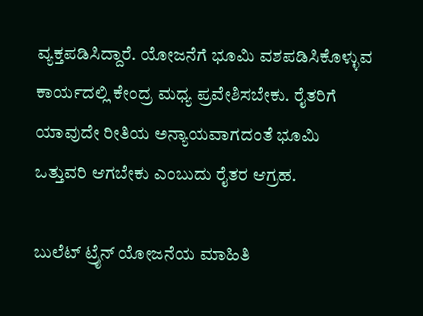ವ್ಯಕ್ತಪಡಿಸಿದ್ದಾರೆ. ಯೋಜನೆಗೆ ಭೂಮಿ ವಶಪಡಿಸಿಕೊಳ್ಳುವ ಕಾರ್ಯದಲ್ಲಿ ಕೇಂದ್ರ ಮಧ್ಯ ಪ್ರವೇಶಿಸಬೇಕು. ರೈತರಿಗೆ ಯಾವುದೇ ರೀತಿಯ ಅನ್ಯಾಯವಾಗದಂತೆ ಭೂಮಿ ಒತ್ತುವರಿ ಆಗಬೇಕು ಎಂಬುದು ರೈತರ ಆಗ್ರಹ.

ಬುಲೆಟ್ ಟ್ರೈನ್ ಯೋಜನೆಯ ಮಾಹಿತಿ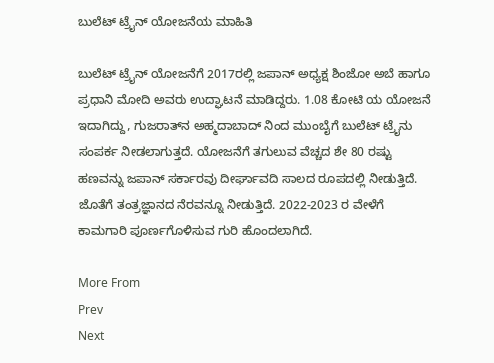ಬುಲೆಟ್ ಟ್ರೈನ್ ಯೋಜನೆಯ ಮಾಹಿತಿ

ಬುಲೆಟ್ ಟ್ರೈನ್ ಯೋಜನೆಗೆ 2017ರಲ್ಲಿ ಜಪಾನ್ ಅಧ್ಯಕ್ಷ ಶಿಂಜೋ ಅಬೆ ಹಾಗೂ ಪ್ರಧಾನಿ ಮೋದಿ ಅವರು ಉದ್ಘಾಟನೆ ಮಾಡಿದ್ದರು. 1.08 ಕೋಟಿ ಯ ಯೋಜನೆ ಇದಾಗಿದ್ದು, ಗುಜರಾತ್‌ನ ಅಹ್ಮದಾಬಾದ್ ನಿಂದ ಮುಂಬೈಗೆ ಬುಲೆಟ್‌ ಟ್ರೈನು ಸಂಪರ್ಕ ನೀಡಲಾಗುತ್ತದೆ. ಯೋಜನೆಗೆ ತಗುಲುವ ವೆಚ್ಚದ ಶೇ 80 ರಷ್ಟು ಹಣವನ್ನು ಜಪಾನ್ ಸರ್ಕಾರವು ದೀರ್ಘಾವದಿ ಸಾಲದ ರೂಪದಲ್ಲಿ ನೀಡುತ್ತಿದೆ. ಜೊತೆಗೆ ತಂತ್ರಜ್ಞಾನದ ನೆರವನ್ನೂ ನೀಡುತ್ತಿದೆ. 2022-2023 ರ ವೇಳೆಗೆ ಕಾಮಗಾರಿ ಪೂರ್ಣಗೊಳಿಸುವ ಗುರಿ ಹೊಂದಲಾಗಿದೆ.

More From
Prev
Next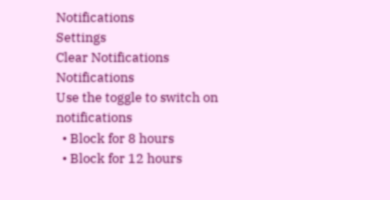Notifications
Settings
Clear Notifications
Notifications
Use the toggle to switch on notifications
  • Block for 8 hours
  • Block for 12 hours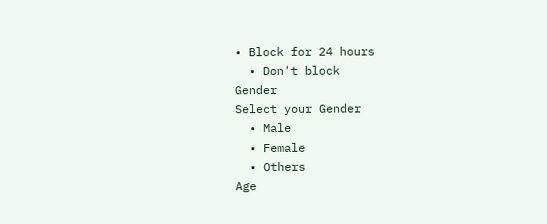• Block for 24 hours
  • Don't block
Gender
Select your Gender
  • Male
  • Female
  • Others
Age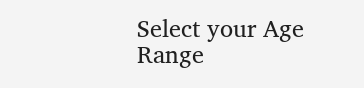Select your Age Range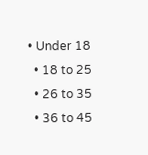• Under 18
  • 18 to 25
  • 26 to 35
  • 36 to 45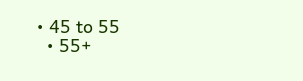• 45 to 55
  • 55+